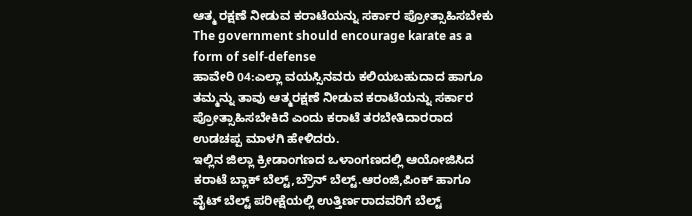ಆತ್ಮ ರಕ್ಷಣೆ ನೀಡುವ ಕರಾಟೆಯನ್ನು ಸರ್ಕಾರ ಪ್ರೋತ್ಸಾಹಿಸಬೇಕು
The government should encourage karate as a form of self-defense
ಹಾವೇರಿ 04:ಎಲ್ಲಾ ವಯಸ್ಸಿನವರು ಕಲಿಯಬಹುದಾದ ಹಾಗೂ ತಮ್ಮನ್ನು ತಾವು ಆತ್ಮರಕ್ಷಣೆ ನೀಡುವ ಕರಾಟೆಯನ್ನು ಸರ್ಕಾರ ಪ್ರೋತ್ಸಾಹಿಸಬೇಕಿದೆ ಎಂದು ಕರಾಟೆ ತರಬೇತಿದಾರರಾದ ಉಡಚಪ್ಪ ಮಾಳಗಿ ಹೇಳಿದರು.
ಇಲ್ಲಿನ ಜಿಲ್ಲಾ ಕ್ರೀಡಾಂಗಣದ ಒಳಾಂಗಣದಲ್ಲಿ ಆಯೋಜಿಸಿದ ಕರಾಟೆ ಬ್ಲಾಕ್ ಬೆಲ್ಟ್,ಬ್ರೌನ್ ಬೆಲ್ಟ್.ಆರಂಜಿ,ಪಿಂಕ್ ಹಾಗೂ ವೈಟ್ ಬೆಲ್ಟ್ ಪರೀಕ್ಷೆಯಲ್ಲಿ ಉತ್ತಿರ್ಣರಾದವರಿಗೆ ಬೆಲ್ಟ್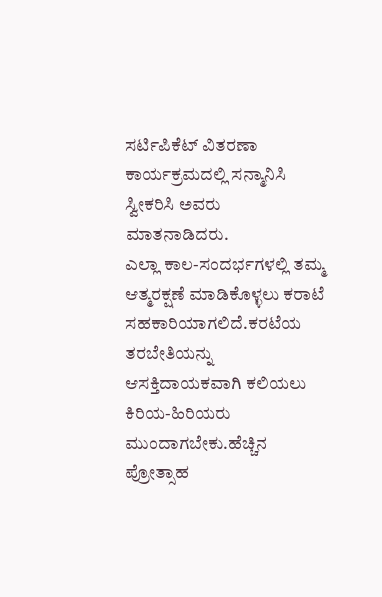ಸರ್ಟಿಪಿಕೆಟ್ ವಿತರಣಾ ಕಾರ್ಯಕ್ರಮದಲ್ಲಿ ಸನ್ಮಾನಿಸಿ ಸ್ವೀಕರಿಸಿ ಅವರು ಮಾತನಾಡಿದರು.
ಎಲ್ಲಾ ಕಾಲ-ಸಂದರ್ಭಗಳಲ್ಲಿ ತಮ್ಮ ಆತ್ಮರಕ್ಷಣೆ ಮಾಡಿಕೊಳ್ಳಲು ಕರಾಟೆ ಸಹಕಾರಿಯಾಗಲಿದೆ.ಕರಟೆಯ ತರಬೇತಿಯನ್ನು ಆಸಕ್ತಿದಾಯಕವಾಗಿ ಕಲಿಯಲು ಕಿರಿಯ-ಹಿರಿಯರು ಮುಂದಾಗಬೇಕು.ಹೆಚ್ಚಿನ ಪ್ರೋತ್ಸಾಹ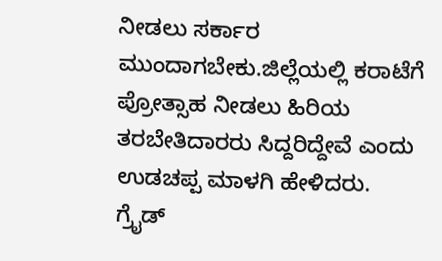ನೀಡಲು ಸರ್ಕಾರ ಮುಂದಾಗಬೇಕು.ಜಿಲ್ಲೆಯಲ್ಲಿ ಕರಾಟೆಗೆ ಪ್ರೋತ್ಸಾಹ ನೀಡಲು ಹಿರಿಯ ತರಬೇತಿದಾರರು ಸಿದ್ದರಿದ್ದೇವೆ ಎಂದು ಉಡಚಪ್ಪ ಮಾಳಗಿ ಹೇಳಿದರು.
ಗ್ರೈಡ್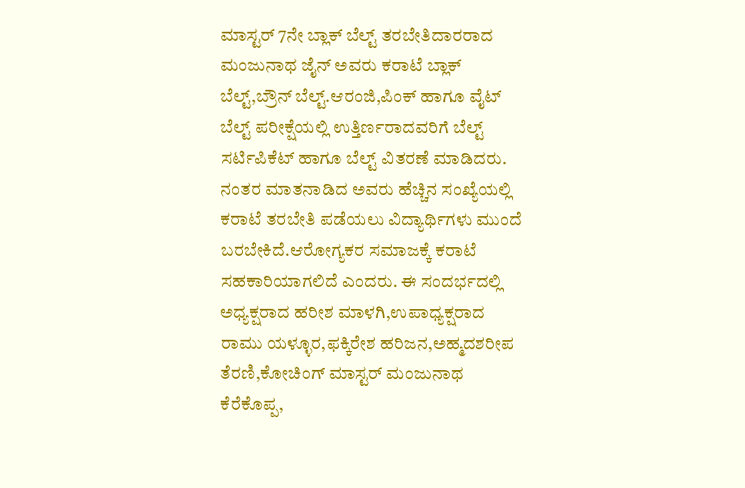ಮಾಸ್ಟರ್ 7ನೇ ಬ್ಲಾಕ್ ಬೆಲ್ಟ್ ತರಬೇತಿದಾರರಾದ ಮಂಜುನಾಥ ಜೈನ್ ಅವರು ಕರಾಟೆ ಬ್ಲಾಕ್ ಬೆಲ್ಟ್,ಬ್ರೌನ್ ಬೆಲ್ಟ್.ಆರಂಜಿ,ಪಿಂಕ್ ಹಾಗೂ ವೈಟ್ ಬೆಲ್ಟ್ ಪರೀಕ್ಷೆಯಲ್ಲಿ ಉತ್ತಿರ್ಣರಾದವರಿಗೆ ಬೆಲ್ಟ್ ಸರ್ಟಿಪಿಕೆಟ್ ಹಾಗೂ ಬೆಲ್ಟ್ ವಿತರಣೆ ಮಾಡಿದರು.
ನಂತರ ಮಾತನಾಡಿದ ಅವರು ಹೆಚ್ಚಿನ ಸಂಖ್ಯೆಯಲ್ಲಿ ಕರಾಟೆ ತರಬೇತಿ ಪಡೆಯಲು ವಿದ್ಯಾರ್ಥಿಗಳು ಮುಂದೆ ಬರಬೇಕಿದೆ.ಆರೋಗ್ಯಕರ ಸಮಾಜಕ್ಕೆ ಕರಾಟೆ ಸಹಕಾರಿಯಾಗಲಿದೆ ಎಂದರು. ಈ ಸಂದರ್ಭದಲ್ಲಿ ಅಧ್ಯಕ್ಷರಾದ ಹರೀಶ ಮಾಳಗಿ,ಉಪಾಧ್ಯಕ್ಷರಾದ ರಾಮು ಯಳ್ಳೂರ,ಫಕ್ಕಿರೇಶ ಹರಿಜನ,ಅಹ್ಮದಶರೀಪ ತೆರಣಿ,ಕೋಚಿಂಗ್ ಮಾಸ್ಟರ್ ಮಂಜುನಾಥ ಕೆರೆಕೊಪ್ಪ,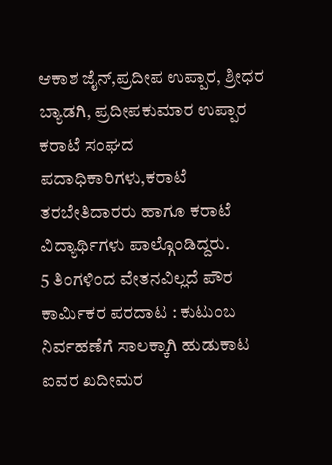ಆಕಾಶ ಜೈನ್,ಪ್ರದೀಪ ಉಪ್ಪಾರ, ಶ್ರೀಧರ ಬ್ಯಾಡಗಿ, ಪ್ರದೀಪಕುಮಾರ ಉಪ್ಪಾರ ಕರಾಟೆ ಸಂಘದ ಪದಾಧಿಕಾರಿಗಳು,ಕರಾಟೆ ತರಬೇತಿದಾರರು ಹಾಗೂ ಕರಾಟೆ ವಿದ್ಯಾರ್ಥಿಗಳು ಪಾಲ್ಗೊಂಡಿದ್ದರು.
5 ತಿಂಗಳಿಂದ ವೇತನವಿಲ್ಲದೆ ಪೌರ ಕಾರ್ಮಿಕರ ಪರದಾಟ : ಕುಟುಂಬ ನಿರ್ವಹಣೆಗೆ ಸಾಲಕ್ಕಾಗಿ ಹುಡುಕಾಟ
ಐವರ ಖದೀಮರ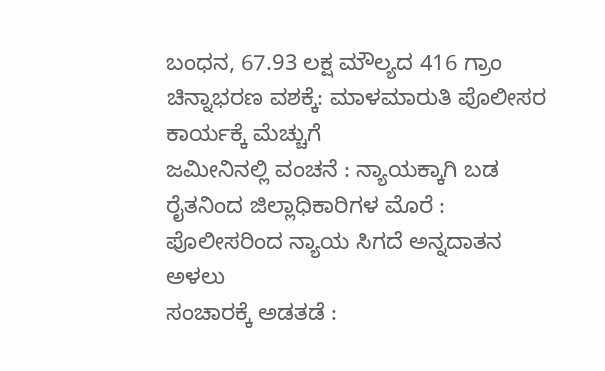ಬಂಧನ, 67.93 ಲಕ್ಷ ಮೌಲ್ಯದ 416 ಗ್ರಾಂ ಚಿನ್ನಾಭರಣ ವಶಕ್ಕೆ: ಮಾಳಮಾರುತಿ ಪೊಲೀಸರ ಕಾರ್ಯಕ್ಕೆ ಮೆಚ್ಚುಗೆ
ಜಮೀನಿನಲ್ಲಿ ವಂಚನೆ : ನ್ಯಾಯಕ್ಕಾಗಿ ಬಡ ರೈತನಿಂದ ಜಿಲ್ಲಾಧಿಕಾರಿಗಳ ಮೊರೆ : ಪೊಲೀಸರಿಂದ ನ್ಯಾಯ ಸಿಗದೆ ಅನ್ನದಾತನ ಅಳಲು
ಸಂಚಾರಕ್ಕೆ ಅಡತಡೆ :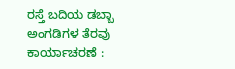ರಸ್ತೆ ಬದಿಯ ಡಬ್ಬಾ ಅಂಗಡಿಗಳ ತೆರವು ಕಾರ್ಯಾಚರಣೆ :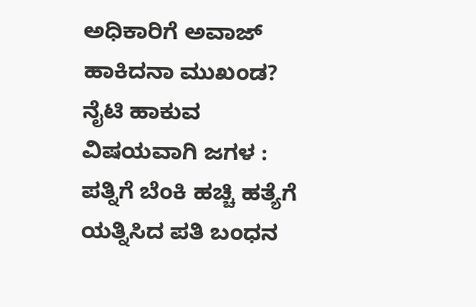ಅಧಿಕಾರಿಗೆ ಅವಾಜ್ ಹಾಕಿದನಾ ಮುಖಂಡ?
ನೈಟಿ ಹಾಕುವ ವಿಷಯವಾಗಿ ಜಗಳ : ಪತ್ನಿಗೆ ಬೆಂಕಿ ಹಚ್ಚಿ ಹತ್ಯೆಗೆ ಯತ್ನಿಸಿದ ಪತಿ ಬಂಧನ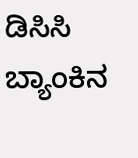ಡಿಸಿಸಿ ಬ್ಯಾಂಕಿನ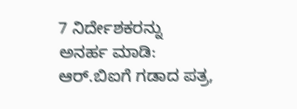7 ನಿರ್ದೇಶಕರನ್ನು ಅನರ್ಹ ಮಾಡಿ: ಆರ್.ಬಿಐಗೆ ಗಡಾದ ಪತ್ರ,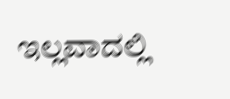ಇಲ್ಲವಾದಲ್ಲಿ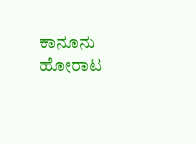ಕಾನೂನು ಹೋರಾಟ